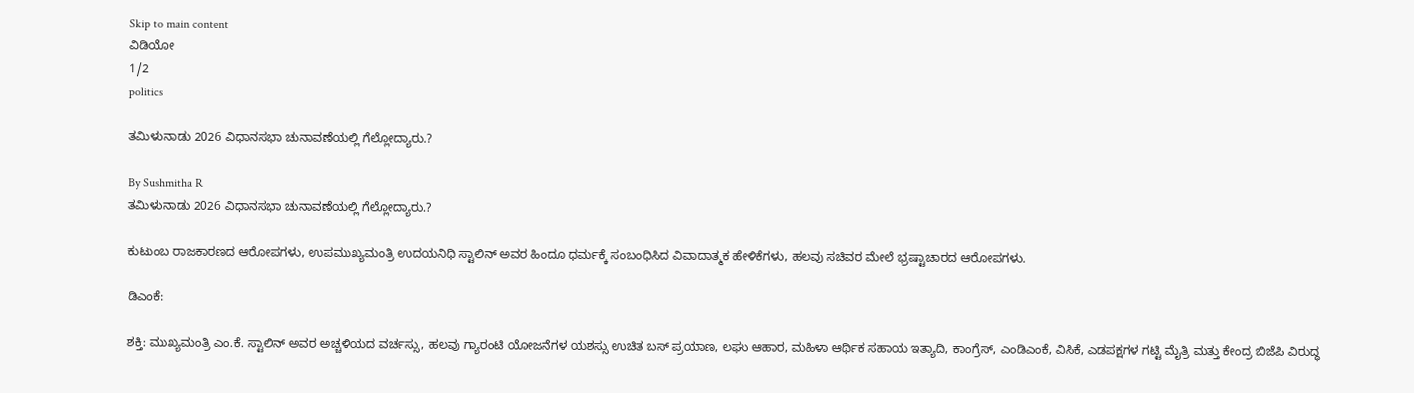Skip to main content
ವಿಡಿಯೋ
1/2
politics

ತಮಿಳುನಾಡು 2026 ವಿಧಾನಸಭಾ ಚುನಾವಣೆಯಲ್ಲಿ ಗೆಲ್ಲೋದ್ಯಾರು.?

By Sushmitha R
ತಮಿಳುನಾಡು 2026 ವಿಧಾನಸಭಾ ಚುನಾವಣೆಯಲ್ಲಿ ಗೆಲ್ಲೋದ್ಯಾರು.?

ಕುಟುಂಬ ರಾಜಕಾರಣದ ಆರೋಪಗಳು, ಉಪಮುಖ್ಯಮಂತ್ರಿ ಉದಯನಿಧಿ ಸ್ಟಾಲಿನ್ ಅವರ ಹಿಂದೂ ಧರ್ಮಕ್ಕೆ ಸಂಬಂಧಿಸಿದ ವಿವಾದಾತ್ಮಕ ಹೇಳಿಕೆಗಳು, ಹಲವು ಸಚಿವರ ಮೇಲೆ ಭ್ರಷ್ಟಾಚಾರದ ಆರೋಪಗಳು.

ಡಿಎಂಕೆ:

ಶಕ್ತಿ: ಮುಖ್ಯಮಂತ್ರಿ ಎಂ.ಕೆ. ಸ್ಟಾಲಿನ್ ಅವರ ಅಚ್ಚಳಿಯದ ವರ್ಚಸ್ಸು, ಹಲವು ಗ್ಯಾರಂಟಿ ಯೋಜನೆಗಳ ಯಶಸ್ಸು ಉಚಿತ ಬಸ್ ಪ್ರಯಾಣ, ಲಘು ಆಹಾರ, ಮಹಿಳಾ ಆರ್ಥಿಕ ಸಹಾಯ ಇತ್ಯಾದಿ, ಕಾಂಗ್ರೆಸ್, ಎಂಡಿಎಂಕೆ, ವಿಸಿಕೆ, ಎಡಪಕ್ಷಗಳ ಗಟ್ಟಿ ಮೈತ್ರಿ ಮತ್ತು ಕೇಂದ್ರ ಬಿಜೆಪಿ ವಿರುದ್ಧ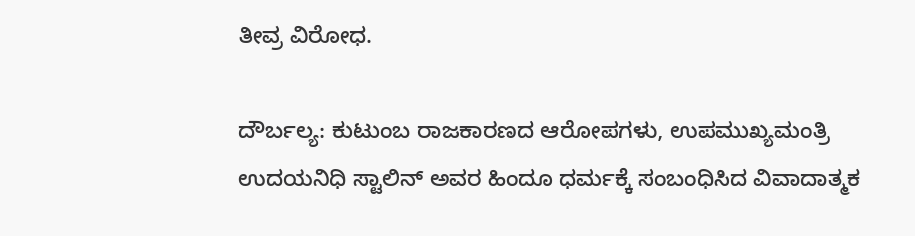ತೀವ್ರ ವಿರೋಧ.

ದೌರ್ಬಲ್ಯ: ಕುಟುಂಬ ರಾಜಕಾರಣದ ಆರೋಪಗಳು, ಉಪಮುಖ್ಯಮಂತ್ರಿ ಉದಯನಿಧಿ ಸ್ಟಾಲಿನ್ ಅವರ ಹಿಂದೂ ಧರ್ಮಕ್ಕೆ ಸಂಬಂಧಿಸಿದ ವಿವಾದಾತ್ಮಕ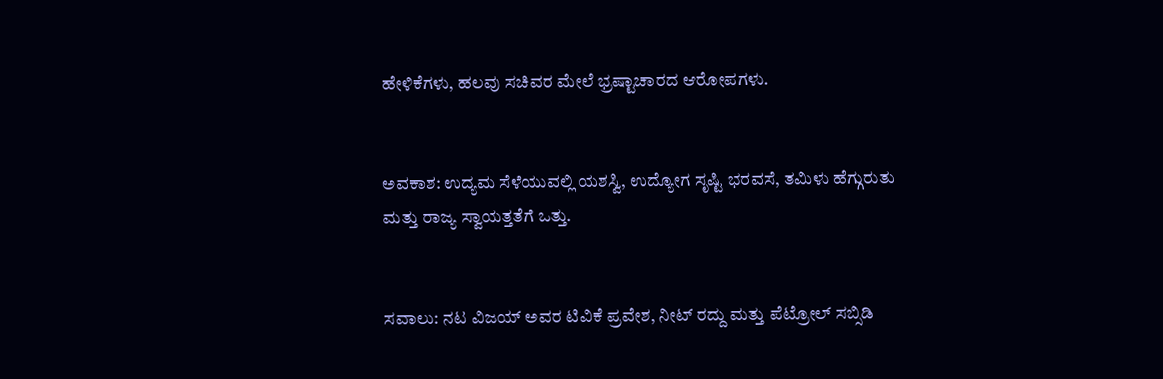ಹೇಳಿಕೆಗಳು, ಹಲವು ಸಚಿವರ ಮೇಲೆ ಭ್ರಷ್ಟಾಚಾರದ ಆರೋಪಗಳು.


ಅವಕಾಶ: ಉದ್ಯಮ ಸೆಳೆಯುವಲ್ಲಿ ಯಶಸ್ವಿ, ಉದ್ಯೋಗ ಸೃಷ್ಟಿ ಭರವಸೆ, ತಮಿಳು ಹೆಗ್ಗುರುತು ಮತ್ತು ರಾಜ್ಯ ಸ್ವಾಯತ್ತತೆಗೆ ಒತ್ತು.


ಸವಾಲು: ನಟ ವಿಜಯ್ ಅವರ ಟಿವಿಕೆ ಪ್ರವೇಶ, ನೀಟ್ ರದ್ದು ಮತ್ತು ಪೆಟ್ರೋಲ್ ಸಬ್ಸಿಡಿ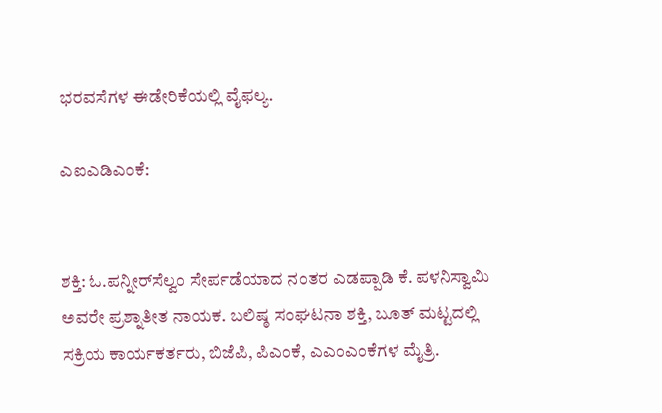ಭರವಸೆಗಳ ಈಡೇರಿಕೆಯಲ್ಲಿ ವೈಫಲ್ಯ.

ಎಐಎಡಿಎಂಕೆ:


ಶಕ್ತಿ: ಓ.ಪನ್ನೀರ್‌ಸೆಲ್ವಂ ಸೇರ್ಪಡೆಯಾದ ನಂತರ ಎಡಪ್ಪಾಡಿ ಕೆ. ಪಳನಿಸ್ವಾಮಿ ಅವರೇ ಪ್ರಶ್ನಾತೀತ ನಾಯಕ. ಬಲಿಷ್ಠ ಸಂಘಟನಾ ಶಕ್ತಿ, ಬೂತ್ ಮಟ್ಟದಲ್ಲಿ ಸಕ್ರಿಯ ಕಾರ್ಯಕರ್ತರು, ಬಿಜೆಪಿ, ಪಿಎಂಕೆ, ಎಎಂಎಂಕೆಗಳ ಮೈತ್ರಿ.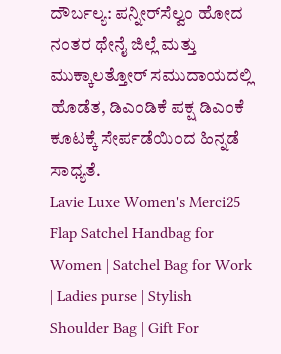ದೌರ್ಬಲ್ಯ: ಪನ್ನೀರ್‌ಸೆಲ್ವಂ ಹೋದ ನಂತರ ಥೇನೈ ಜಿಲ್ಲೆ ಮತ್ತು ಮುಕ್ಕಾಲತ್ತೋರ್ ಸಮುದಾಯದಲ್ಲಿ ಹೊಡೆತ, ಡಿಎಂಡಿಕೆ ಪಕ್ಷ ಡಿಎಂಕೆ ಕೂಟಕ್ಕೆ ಸೇರ್ಪಡೆಯಿಂದ ಹಿನ್ನಡೆ ಸಾಧ್ಯತೆ.
Lavie Luxe Women's Merci25 Flap Satchel Handbag for Women | Satchel Bag for Work | Ladies purse | Stylish Shoulder Bag | Gift For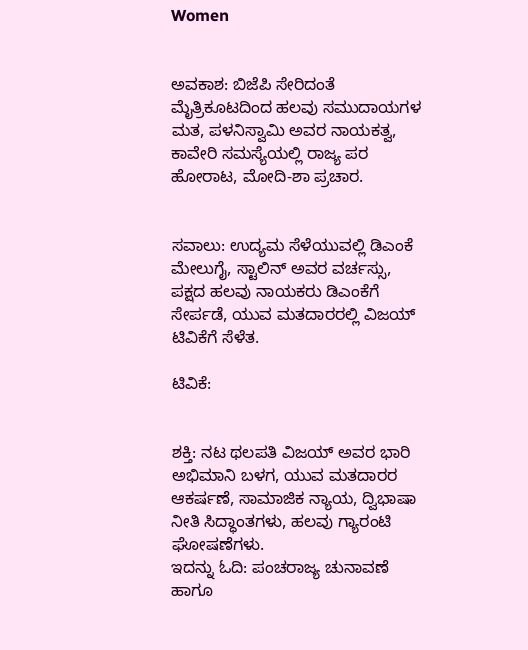Women


ಅವಕಾಶ: ಬಿಜೆಪಿ ಸೇರಿದಂತೆ ಮೈತ್ರಿಕೂಟದಿಂದ ಹಲವು ಸಮುದಾಯಗಳ ಮತ, ಪಳನಿಸ್ವಾಮಿ ಅವರ ನಾಯಕತ್ವ, ಕಾವೇರಿ ಸಮಸ್ಯೆಯಲ್ಲಿ ರಾಜ್ಯ ಪರ ಹೋರಾಟ, ಮೋದಿ-ಶಾ ಪ್ರಚಾರ.


ಸವಾಲು: ಉದ್ಯಮ ಸೆಳೆಯುವಲ್ಲಿ ಡಿಎಂಕೆ ಮೇಲುಗೈ, ಸ್ಟಾಲಿನ್ ಅವರ ವರ್ಚಸ್ಸು, ಪಕ್ಷದ ಹಲವು ನಾಯಕರು ಡಿಎಂಕೆಗೆ ಸೇರ್ಪಡೆ, ಯುವ ಮತದಾರರಲ್ಲಿ ವಿಜಯ್ ಟಿವಿಕೆಗೆ ಸೆಳೆತ.

ಟಿವಿಕೆ:


ಶಕ್ತಿ: ನಟ ಥಲಪತಿ ವಿಜಯ್ ಅವರ ಭಾರಿ ಅಭಿಮಾನಿ ಬಳಗ, ಯುವ ಮತದಾರರ ಆಕರ್ಷಣೆ, ಸಾಮಾಜಿಕ ನ್ಯಾಯ, ದ್ವಿಭಾಷಾ ನೀತಿ ಸಿದ್ಧಾಂತಗಳು, ಹಲವು ಗ್ಯಾರಂಟಿ ಘೋಷಣೆಗಳು.
ಇದನ್ನು ಓದಿ: ಪಂಚರಾಜ್ಯ ಚುನಾವಣೆ ಹಾಗೂ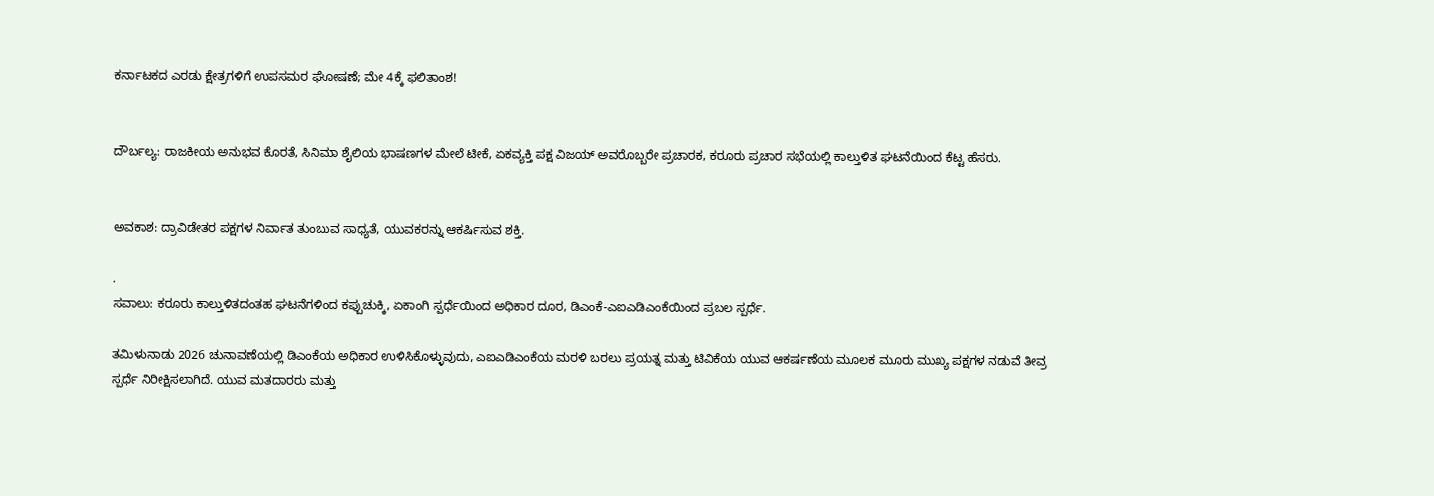ಕರ್ನಾಟಕದ ಎರಡು ಕ್ಷೇತ್ರಗಳಿಗೆ ಉಪಸಮರ ಘೋಷಣೆ; ಮೇ 4ಕ್ಕೆ ಫಲಿತಾಂಶ!


ದೌರ್ಬಲ್ಯ: ರಾಜಕೀಯ ಅನುಭವ ಕೊರತೆ, ಸಿನಿಮಾ ಶೈಲಿಯ ಭಾಷಣಗಳ ಮೇಲೆ ಟೀಕೆ, ಏಕವ್ಯಕ್ತಿ ಪಕ್ಷ ವಿಜಯ್ ಅವರೊಬ್ಬರೇ ಪ್ರಚಾರಕ, ಕರೂರು ಪ್ರಚಾರ ಸಭೆಯಲ್ಲಿ ಕಾಲ್ತುಳಿತ ಘಟನೆಯಿಂದ ಕೆಟ್ಟ ಹೆಸರು.


ಅವಕಾಶ: ದ್ರಾವಿಡೇತರ ಪಕ್ಷಗಳ ನಿರ್ವಾತ ತುಂಬುವ ಸಾಧ್ಯತೆ, ಯುವಕರನ್ನು ಆಕರ್ಷಿಸುವ ಶಕ್ತಿ.

.
ಸವಾಲು: ಕರೂರು ಕಾಲ್ತುಳಿತದಂತಹ ಘಟನೆಗಳಿಂದ ಕಪ್ಪುಚುಕ್ಕಿ, ಏಕಾಂಗಿ ಸ್ಪರ್ಧೆಯಿಂದ ಅಧಿಕಾರ ದೂರ, ಡಿಎಂಕೆ-ಎಐಎಡಿಎಂಕೆಯಿಂದ ಪ್ರಬಲ ಸ್ಪರ್ಧೆ.

ತಮಿಳುನಾಡು 2026 ಚುನಾವಣೆಯಲ್ಲಿ ಡಿಎಂಕೆಯ ಅಧಿಕಾರ ಉಳಿಸಿಕೊಳ್ಳುವುದು, ಎಐಎಡಿಎಂಕೆಯ ಮರಳಿ ಬರಲು ಪ್ರಯತ್ನ ಮತ್ತು ಟಿವಿಕೆಯ ಯುವ ಆಕರ್ಷಣೆಯ ಮೂಲಕ ಮೂರು ಮುಖ್ಯ ಪಕ್ಷಗಳ ನಡುವೆ ತೀವ್ರ ಸ್ಪರ್ಧೆ ನಿರೀಕ್ಷಿಸಲಾಗಿದೆ. ಯುವ ಮತದಾರರು ಮತ್ತು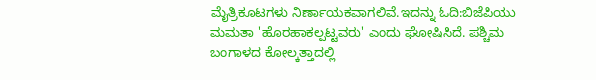ಮೈತ್ರಿಕೂಟಗಳು ನಿರ್ಣಾಯಕವಾಗಲಿವೆ.ಇದನ್ನು ಓದಿ:ಬಿಜೆಪಿಯು ಮಮತಾ 'ಹೊರಹಾಕಲ್ಪಟ್ಟವರು' ಎಂದು ಘೋಷಿಸಿದೆ. ಪಶ್ಚಿಮ ಬಂಗಾಳದ ಕೋಲ್ಕತ್ತಾದಲ್ಲಿ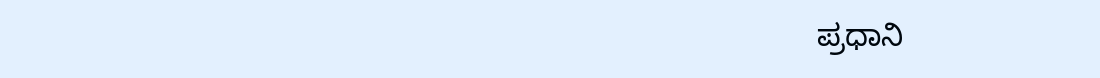ಪ್ರಧಾನಿ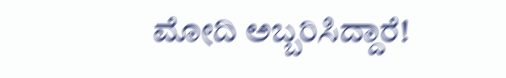ಮೋದಿ ಅಬ್ಬರಿಸಿದ್ದಾರೆ!